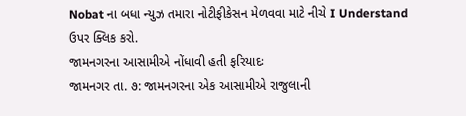Nobat ના બધા ન્યુઝ તમારા નોટીફીકેસન મેળવવા માટે નીચે I Understand ઉપર ક્લિક કરો.
જામનગરના આસામીએ નોંધાવી હતી ફરિયાદઃ
જામનગર તા. ૭: જામનગરના એક આસામીએ રાજુલાની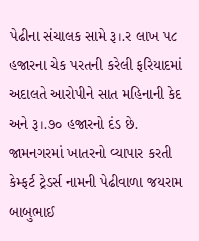પેઢીના સંચાલક સામે રૂ।.ર લાખ પ૮ હજારના ચેક પરતની કરેલી ફરિયાદમાં અદાલતે આરોપીને સાત મહિનાની કેદ અને રૂ।.૭૦ હજારનો દંડ છે.
જામનગરમાં ખાતરનો વ્યાપાર કરતી કેમ્ફર્ટ ટ્રેડર્સ નામની પેઢીવાળા જયરામ બાબુભાઈ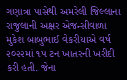ગણાત્રા પાસેથી અમરેલી જિલ્લાના રાજુલાની અક્ષર એજન્સીવાળા મુકેશ બાબુભાઈ વેકરીયાએ વર્ષ ૨૦૨૨માં ૧પ ટન ખાતરની ખરીદી કરી હતી. જેના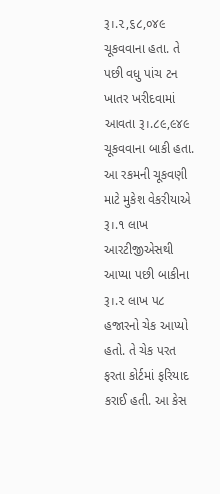રૂ।.૨,૬૮,૦૪૯ ચૂકવવાના હતા. તે પછી વધુ પાંચ ટન ખાતર ખરીદવામાં આવતા રૂ।.૮૯,૯૪૯ ચૂકવવાના બાકી હતા.
આ રકમની ચૂકવણી માટે મુકેશ વેકરીયાએ રૂ।.૧ લાખ આરટીજીએસથી આપ્યા પછી બાકીના રૂ।.૨ લાખ પ૮ હજારનો ચેક આપ્યો હતો. તે ચેક પરત ફરતા કોર્ટમાં ફરિયાદ કરાઈ હતી. આ કેસ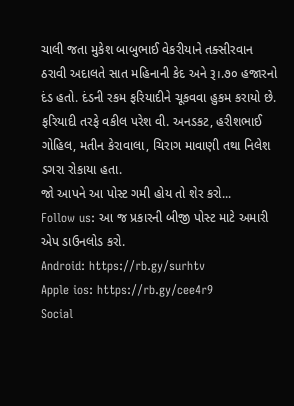ચાલી જતા મુકેશ બાબુભાઈ વેકરીયાને તક્સીરવાન ઠરાવી અદાલતે સાત મહિનાની કેદ અને રૂ।.૭૦ હજારનો દંડ હતો. દંડની રકમ ફરિયાદીને ચૂકવવા હુકમ કરાયો છે. ફરિયાદી તરફે વકીલ પરેશ વી. અનડકટ, હરીશભાઈ ગોહિલ, મતીન કેરાવાલા, ચિરાગ માવાણી તથા નિલેશ ડગરા રોકાયા હતા.
જો આપને આ પોસ્ટ ગમી હોય તો શેર કરો...
Follow us: આ જ પ્રકારની બીજી પોસ્ટ માટે અમારી એપ ડાઉનલોડ કરો.
Android: https://rb.gy/surhtv
Apple ios: https://rb.gy/cee4r9
Social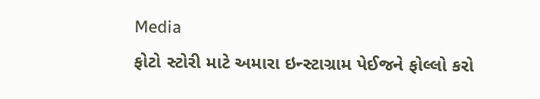Media
ફોટો સ્ટોરી માટે અમારા ઇન્સ્ટાગ્રામ પેઈજને ફોલ્લો કરો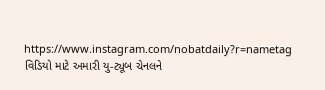https://www.instagram.com/nobatdaily?r=nametag
વિડિયો માટે અમારી યુ-ટ્યૂબ ચેનલને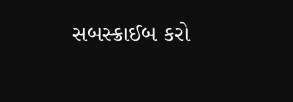સબસ્ક્રાઈબ કરો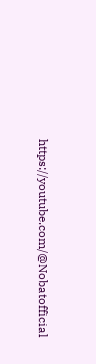https://youtube.com/@Nobatofficial